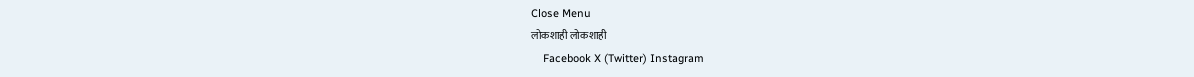Close Menu
लोकशाही लोकशाही
    Facebook X (Twitter) Instagram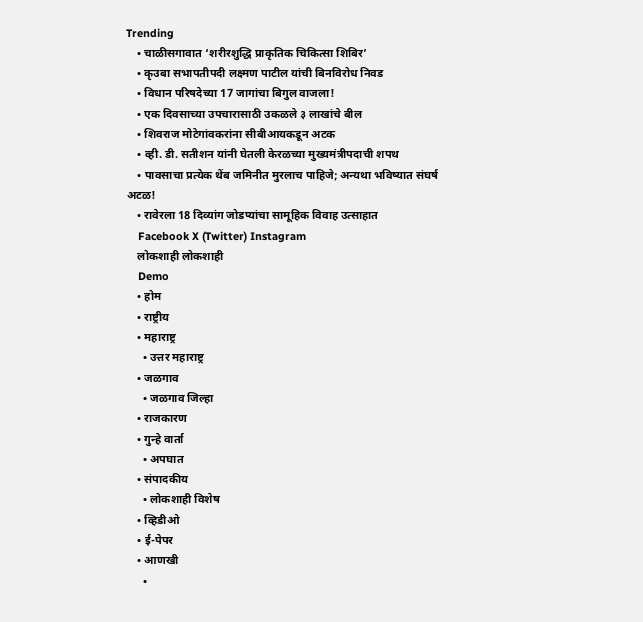Trending
    • चाळीसगावात ‘शरीरशुद्धि प्राकृतिक चिकित्सा शिबिर’
    • कृउबा सभापतीपदी लक्ष्मण पाटील यांची बिनविरोध निवड
    • विधान परिषदेच्या 17 जागांचा बिगुल वाजला!
    • एक दिवसाच्या उपचारासाठी उकळले ३ लाखांचे बील
    • शिवराज मोटेगांवकरांना सीबीआयकडून अटक
    • व्ही. डी. सतीशन यांनी घेतली केरळच्या मुख्यमंत्रीपदाची शपथ
    • पावसाचा प्रत्येक थेंब जमिनीत मुरलाच पाहिजे; अन्यथा भविष्यात संघर्ष अटळ!
    • रावेरला 18 दिव्यांग जोडप्यांचा सामूहिक विवाह उत्साहात
    Facebook X (Twitter) Instagram
    लोकशाही लोकशाही
    Demo
    • होम
    • राष्ट्रीय
    • महाराष्ट्र
      • उत्तर महाराष्ट्र
    • जळगाव
      • जळगाव जिल्हा
    • राजकारण
    • गुन्हे वार्ता
      • अपघात
    • संपादकीय
      • लोकशाही विशेष
    • व्हिडीओ
    • ई-पेपर
    • आणखी
      •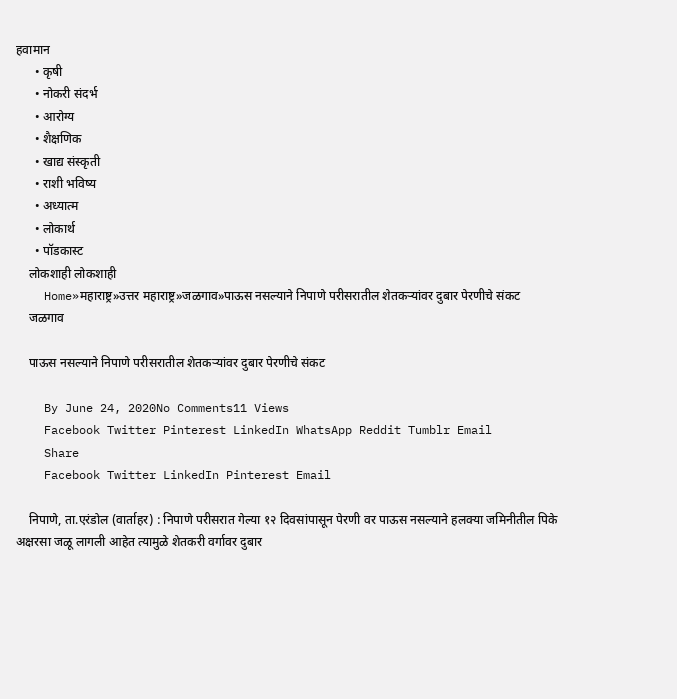हवामान
      • कृषी
      • नोकरी संदर्भ
      • आरोग्य
      • शैक्षणिक
      • खाद्य संस्कृती
      • राशी भविष्य
      • अध्यात्म
      • लोकार्थ
      • पॉडकास्ट
    लोकशाही लोकशाही
    Home»महाराष्ट्र»उत्तर महाराष्ट्र»जळगाव»पाऊस नसल्याने निपाणे परीसरातील शेतकऱ्यांवर दुबार पेरणीचे संकट
    जळगाव

    पाऊस नसल्याने निपाणे परीसरातील शेतकऱ्यांवर दुबार पेरणीचे संकट

    By June 24, 2020No Comments11 Views
    Facebook Twitter Pinterest LinkedIn WhatsApp Reddit Tumblr Email
    Share
    Facebook Twitter LinkedIn Pinterest Email

    निपाणे, ता.एरंडोल (वार्ताहर) : निपाणे परीसरात गेल्या १२ दिवसांपासून पेरणी वर पाऊस नसल्याने हलक्या जमिनीतील पिके अक्षरसा जळू लागली आहेत त्यामुळे शेतकरी वर्गावर दुबार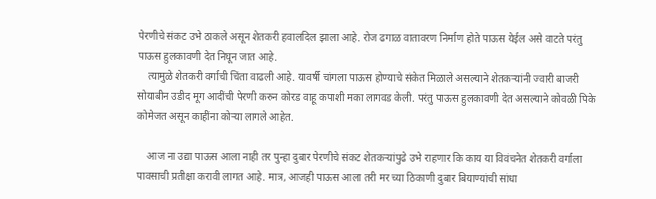पेरणीचे संकट उभे ठाकले असून शेतकरी हवालदिल झाला आहे. रोज ढगाळ वातावरण निर्माण होते पाऊस येईल असे वाटते परंतु पाऊस हुलकावणी देत निघून जात आहे.
    त्यामुळे शेतकरी वर्गाची चिंता वाढली आहे. यावर्षी चांगला पाऊस होण्याचे संकेत मिळाले असल्याने शेतकऱ्यांनी ज्वारी बाजरी सोयाबीन उडीद मूग आदींची पेरणी करुन कोरड वाहू कपाशी मका लागवड केली. परंतु पाऊस हुलकावणी देत असल्याने कोवळी पिके कोमेजत असून काहींना कोऱ्या लागले आहेत.

    आज ना उद्या पाऊस आला नाही तर पुन्हा दुबार पेरणीचे संकट शेतकर्‍यांपुढे उभे राहणार कि काय या विवंचनेत शेतकरी वर्गाला पावसाची प्रतीक्षा करावी लागत आहे. मात्र, आजही पाऊस आला तरी मर च्या ठिकाणी दुबार बियाण्यांची सांधा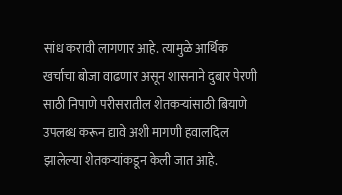सांध करावी लागणार आहे. त्यामुळे आर्थिक खर्चाचा बोजा वाढणार असून शासनाने दुबार पेरणी साठी निपाणे परीसरातील शेतकऱ्यांसाठी बियाणे उपलब्ध करून द्यावे अशी मागणी हवालदिल झालेल्या शेतकऱ्यांकडून केली जात आहे.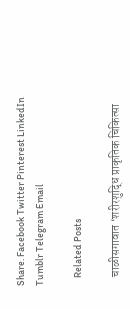Share. Facebook Twitter Pinterest LinkedIn Tumblr Telegram Email

    Related Posts

    चाळीसगावात ‘शरीरशुद्धि प्राकृतिक चिकित्सा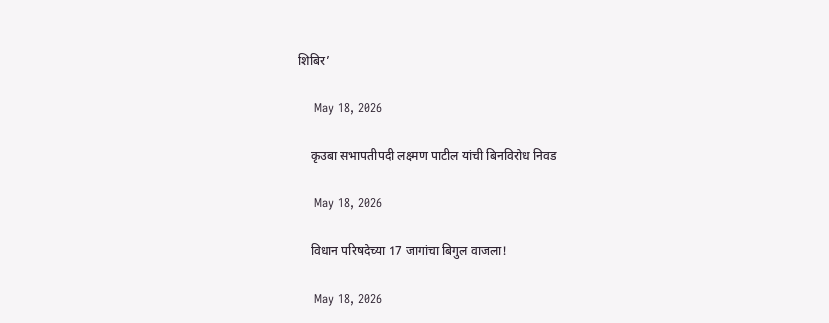शिबिर’

    May 18, 2026

    कृउबा सभापतीपदी लक्ष्मण पाटील यांची बिनविरोध निवड

    May 18, 2026

    विधान परिषदेच्या 17 जागांचा बिगुल वाजला!

    May 18, 2026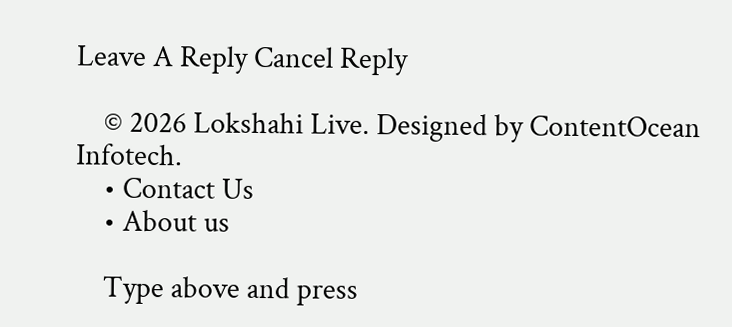Leave A Reply Cancel Reply

    © 2026 Lokshahi Live. Designed by ContentOcean Infotech.
    • Contact Us
    • About us

    Type above and press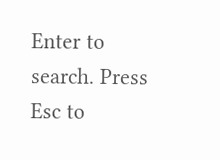Enter to search. Press Esc to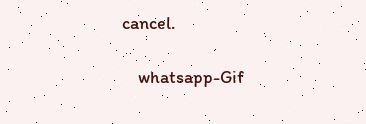cancel.

    whatsapp-Gif